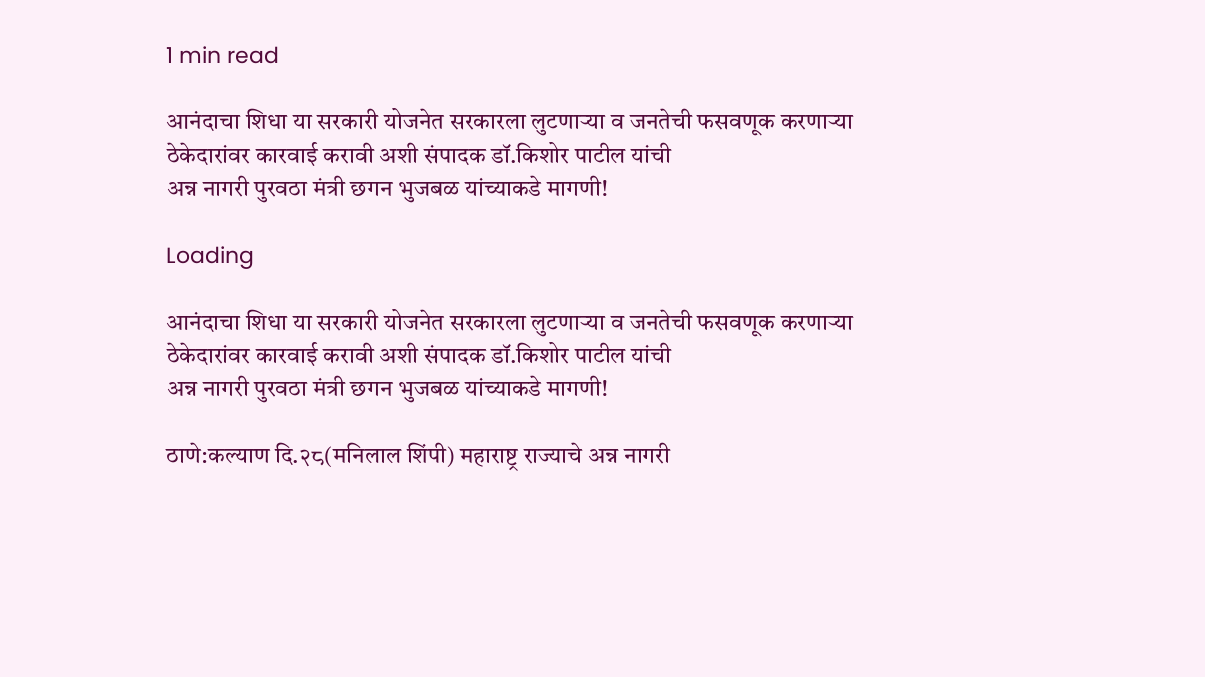1 min read

आनंदाचा शिधा या सरकारी योजनेत सरकारला लुटणाऱ्या व जनतेची फसवणूक करणाऱ्या ठेकेदारांवर कारवाई करावी अशी संपादक डॉ.किशोर पाटील यांची
अन्न नागरी पुरवठा मंत्री छगन भुजबळ यांच्याकडे मागणी!

Loading

आनंदाचा शिधा या सरकारी योजनेत सरकारला लुटणाऱ्या व जनतेची फसवणूक करणाऱ्या ठेकेदारांवर कारवाई करावी अशी संपादक डॉ.किशोर पाटील यांची
अन्न नागरी पुरवठा मंत्री छगन भुजबळ यांच्याकडे मागणी!

ठाणे:कल्याण दि.२८(मनिलाल शिंपी) महाराष्ट्र राज्याचे अन्न नागरी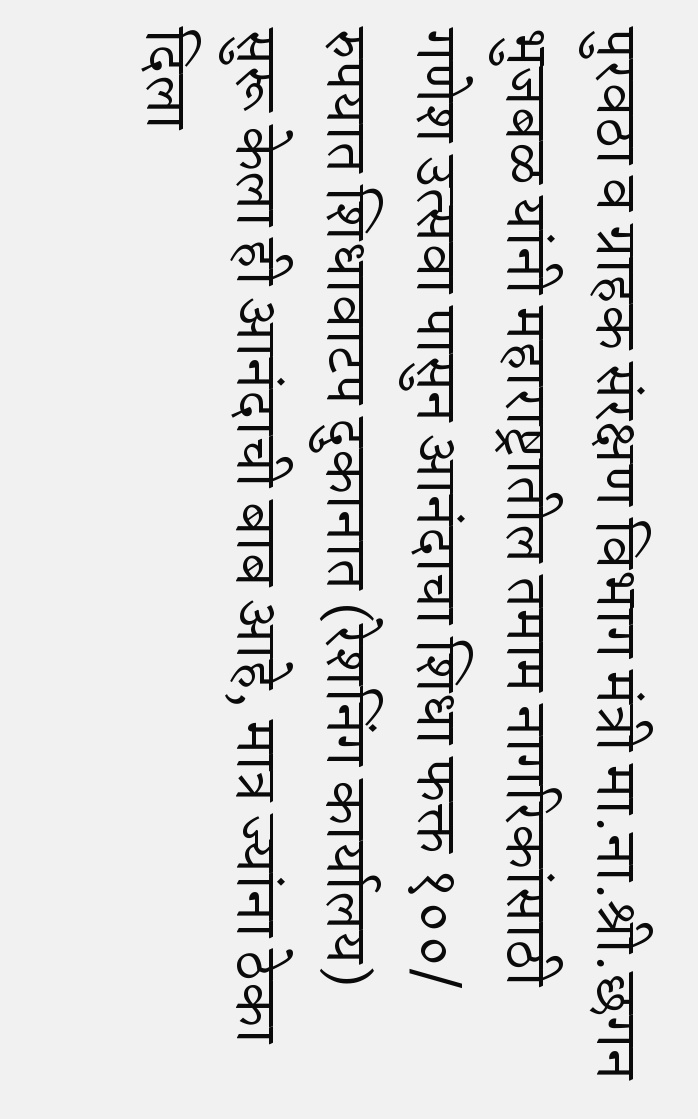पुरवठा व ग्राहक संरक्षण विभाग मंत्री मा.ना.श्री.छगन भुजबळ यांनी महाराष्ट्रातील तमाम नागरिकांसाठी गणेश उत्सवा पासुन आनंदाचा शिधा फक्त १००/ रुपयात शिधावाटप दुकानात (रेशनिंग कार्यालय) सुरू केला ही आनंदाची बाब आहे, मात्र ज्यांना ठेका दिला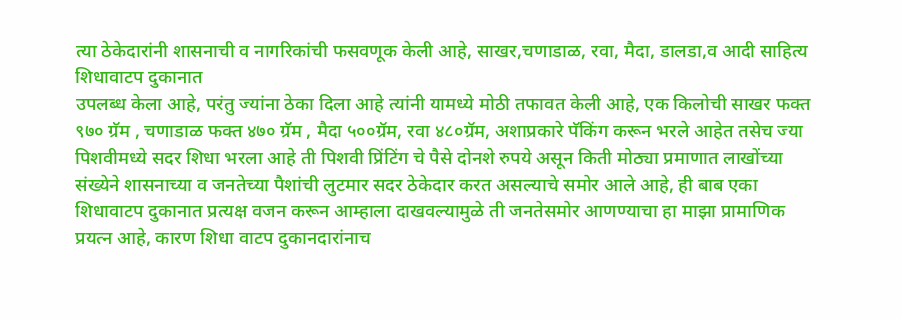त्या ठेकेदारांनी शासनाची व नागरिकांची फसवणूक केली आहे, साखर,चणाडाळ, रवा, मैदा, डालडा,व आदी साहित्य शिधावाटप दुकानात
उपलब्ध केला आहे, परंतु ज्यांना ठेका दिला आहे त्यांनी यामध्ये मोठी तफावत केली आहे, एक किलोची साखर फक्त ९७० ग्रॅम , चणाडाळ फक्त ४७० ग्रॅम , मैदा ५००ग्रॅम, रवा ४८०ग्रॅम, अशाप्रकारे पॅकिंग करून भरले आहेत तसेच ज्या पिशवीमध्ये सदर शिधा भरला आहे ती पिशवी प्रिंटिंग चे पैसे दोनशे रुपये असून किती मोठ्या प्रमाणात लाखोंच्या संख्येने शासनाच्या व जनतेच्या पैशांची लुटमार सदर ठेकेदार करत असल्याचे समोर आले आहे, ही बाब एका शिधावाटप दुकानात प्रत्यक्ष वजन करून आम्हाला दाखवल्यामुळे ती जनतेसमोर आणण्याचा हा माझा प्रामाणिक प्रयत्न आहे, कारण शिधा वाटप दुकानदारांनाच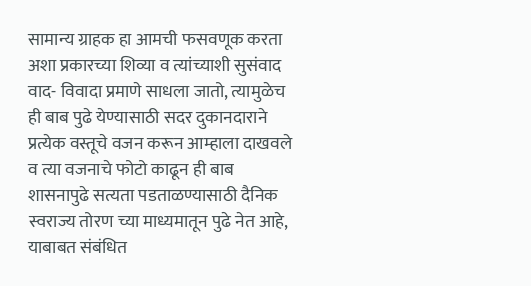सामान्य ग्राहक हा आमची फसवणूक करता अशा प्रकारच्या शिव्या व त्यांच्याशी सुसंवाद वाद- विवादा प्रमाणे साधला जातो, त्यामुळेच ही बाब पुढे येण्यासाठी सदर दुकानदाराने प्रत्येक वस्तूचे वजन करून आम्हाला दाखवले व त्या वजनाचे फोटो काढून ही बाब शासनापुढे सत्यता पडताळण्यासाठी दैनिक स्वराज्य तोरण च्या माध्यमातून पुढे नेत आहे, याबाबत संबंधित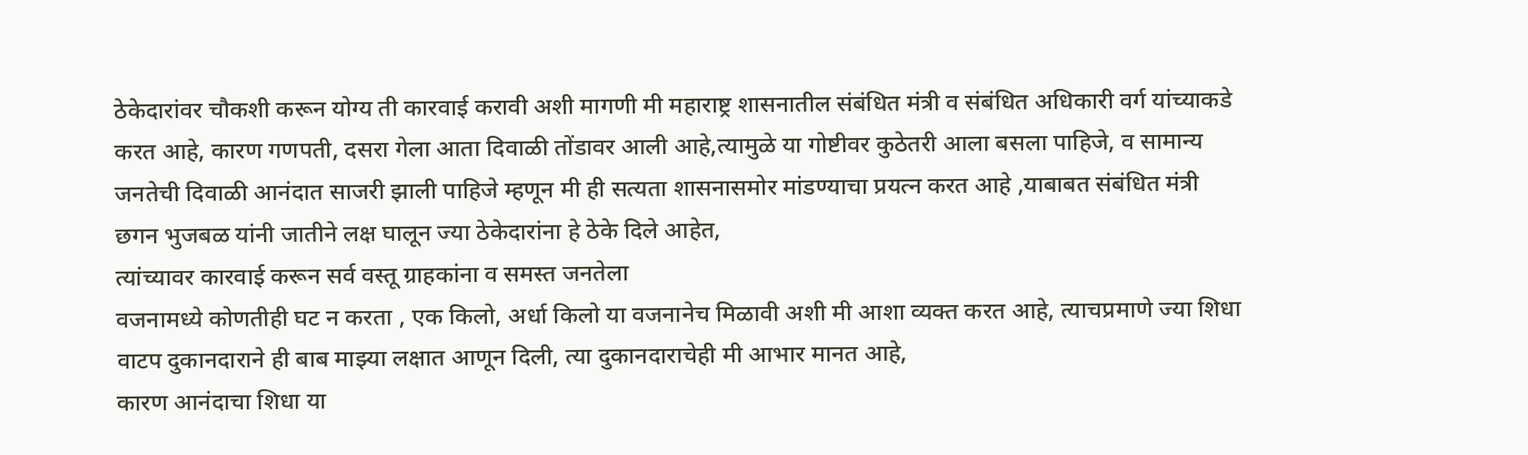ठेकेदारांवर चौकशी करून योग्य ती कारवाई करावी अशी मागणी मी महाराष्ट्र शासनातील संबंधित मंत्री व संबंधित अधिकारी वर्ग यांच्याकडे करत आहे, कारण गणपती, दसरा गेला आता दिवाळी तोंडावर आली आहे,त्यामुळे या गोष्टीवर कुठेतरी आला बसला पाहिजे, व सामान्य जनतेची दिवाळी आनंदात साजरी झाली पाहिजे म्हणून मी ही सत्यता शासनासमोर मांडण्याचा प्रयत्न करत आहे ,याबाबत संबंधित मंत्री छगन भुजबळ यांनी जातीने लक्ष घालून ज्या ठेकेदारांना हे ठेके दिले आहेत,
त्यांच्यावर कारवाई करून सर्व वस्तू ग्राहकांना व समस्त जनतेला
वजनामध्ये कोणतीही घट न करता , एक किलो, अर्धा किलो या वजनानेच मिळावी अशी मी आशा व्यक्त करत आहे, त्याचप्रमाणे ज्या शिधा वाटप दुकानदाराने ही बाब माझ्या लक्षात आणून दिली, त्या दुकानदाराचेही मी आभार मानत आहे,
कारण आनंदाचा शिधा या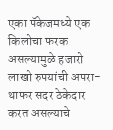एका पॅकेजमध्ये एक किलोचा फरक असल्यामुळे हजारो लाखो रुपयांची अपरा-थाफर सदर ठेकेदार करत असल्याचे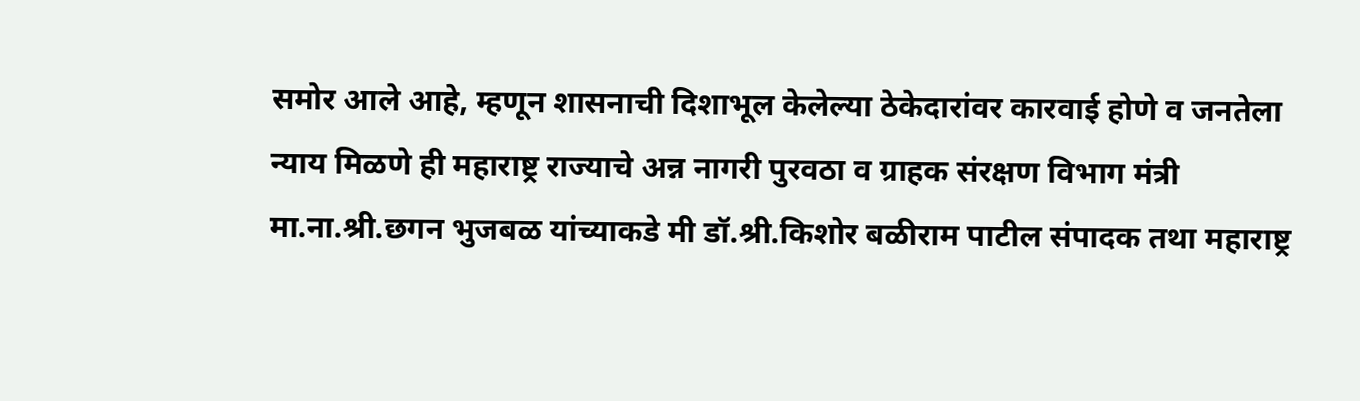समोर आले आहे, म्हणून शासनाची दिशाभूल केलेल्या ठेकेदारांवर कारवाई होणे व जनतेला न्याय मिळणे ही महाराष्ट्र राज्याचे अन्न नागरी पुरवठा व ग्राहक संरक्षण विभाग मंत्री मा.ना.श्री.छगन भुजबळ यांच्याकडे मी डॉ.श्री.किशोर बळीराम पाटील संपादक तथा महाराष्ट्र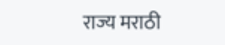राज्य मराठी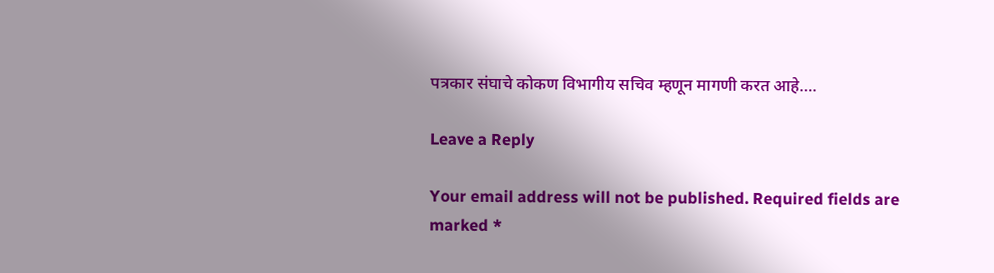पत्रकार संघाचे कोकण विभागीय सचिव म्हणून मागणी करत आहे….

Leave a Reply

Your email address will not be published. Required fields are marked *